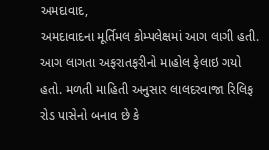અમદાવાદ,
અમદાવાદના મૂર્તિમલ કોમ્પલેક્ષમાં આગ લાગી હતી. આગ લાગતા અફરાતફરીનો માહોલ ફેલાઇ ગયો હતો. મળતી માહિતી અનુસાર લાલદરવાજા રિલિફ રોડ પાસેનો બનાવ છે કે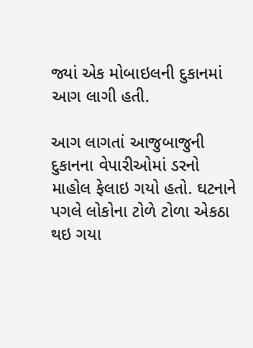જ્યાં એક મોબાઇલની દુકાનમાં આગ લાગી હતી.

આગ લાગતાં આજુબાજુની દુકાનના વેપારીઓમાં ડરનો માહોલ ફેલાઇ ગયો હતો. ઘટનાને પગલે લોકોના ટોળે ટોળા એકઠા થઇ ગયા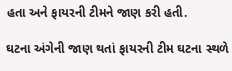હતા અને ફાયરની ટીમને જાણ કરી હતી.

ઘટના અંગેની જાણ થતાં ફાયરની ટીમ ઘટના સ્થળે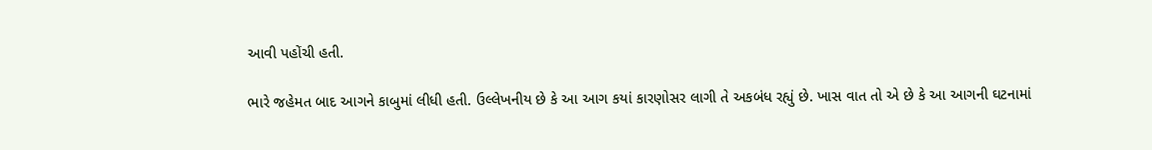આવી પહોંચી હતી.

ભારે જહેમત બાદ આગને કાબુમાં લીધી હતી. ઉલ્લેખનીય છે કે આ આગ કયાં કારણોસર લાગી તે અકબંધ રહ્યું છે. ખાસ વાત તો એ છે કે આ આગની ઘટનામાં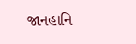જાનહાનિ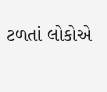ટળતાં લોકોએ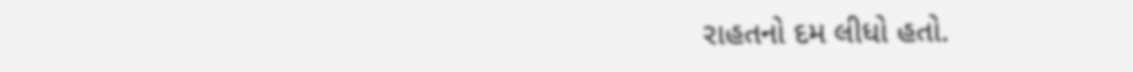રાહતનો દમ લીધો હતો.